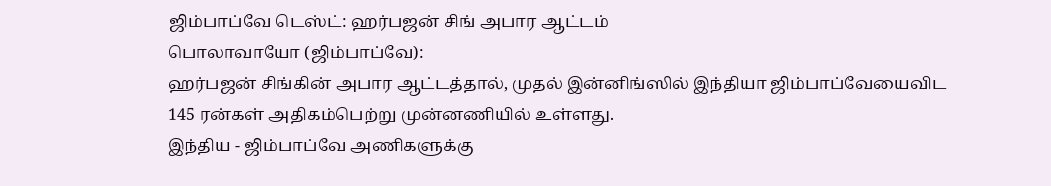ஜிம்பாப்வே டெஸ்ட்: ஹர்பஜன் சிங் அபார ஆட்டம்
பொலாவாயோ (ஜிம்பாப்வே):
ஹர்பஜன் சிங்கின் அபார ஆட்டத்தால், முதல் இன்னிங்ஸில் இந்தியா ஜிம்பாப்வேயைவிட 145 ரன்கள் அதிகம்பெற்று முன்னணியில் உள்ளது.
இந்திய - ஜிம்பாப்வே அணிகளுக்கு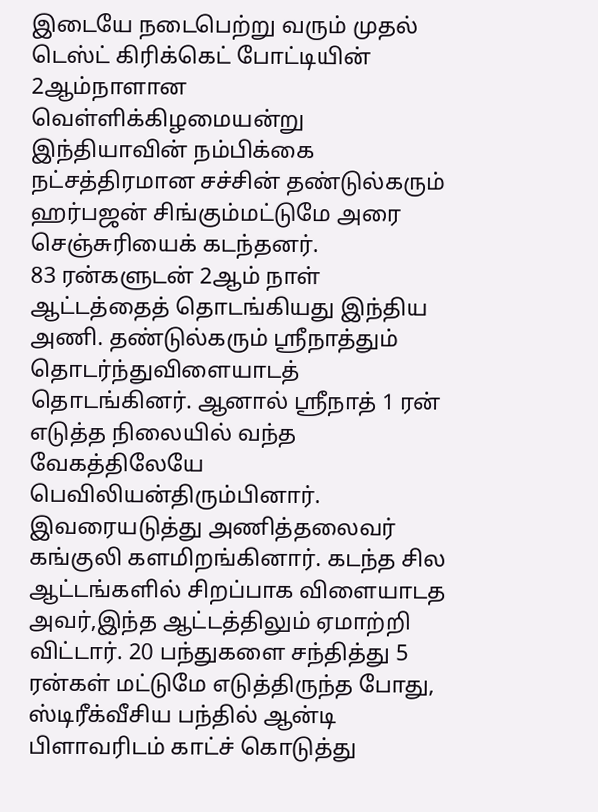இடையே நடைபெற்று வரும் முதல் டெஸ்ட் கிரிக்கெட் போட்டியின் 2ஆம்நாளான வெள்ளிக்கிழமையன்று இந்தியாவின் நம்பிக்கை நட்சத்திரமான சச்சின் தண்டுல்கரும் ஹர்பஜன் சிங்கும்மட்டுமே அரை செஞ்சுரியைக் கடந்தனர்.
83 ரன்களுடன் 2ஆம் நாள் ஆட்டத்தைத் தொடங்கியது இந்திய அணி. தண்டுல்கரும் ஸ்ரீநாத்தும் தொடர்ந்துவிளையாடத் தொடங்கினர். ஆனால் ஸ்ரீநாத் 1 ரன் எடுத்த நிலையில் வந்த வேகத்திலேயே பெவிலியன்திரும்பினார்.
இவரையடுத்து அணித்தலைவர் கங்குலி களமிறங்கினார். கடந்த சில ஆட்டங்களில் சிறப்பாக விளையாடத அவர்,இந்த ஆட்டத்திலும் ஏமாற்றி விட்டார். 20 பந்துகளை சந்தித்து 5 ரன்கள் மட்டுமே எடுத்திருந்த போது, ஸ்டிரீக்வீசிய பந்தில் ஆன்டி பிளாவரிடம் காட்ச் கொடுத்து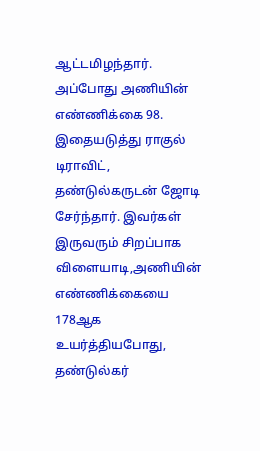ஆட்டமிழந்தார். அப்போது அணியின் எண்ணிக்கை 98.
இதையடுத்து ராகுல் டிராவிட், தண்டுல்கருடன் ஜோடி சேர்ந்தார். இவர்கள் இருவரும் சிறப்பாக விளையாடி,அணியின் எண்ணிக்கையை 178ஆக உயர்த்தியபோது, தண்டுல்கர்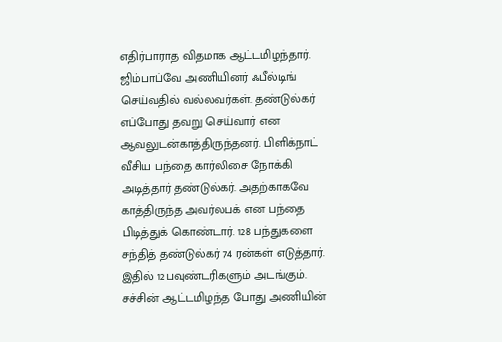எதிர்பாராத விதமாக ஆட்டமிழந்தார்.
ஜிம்பாப்வே அணியினர் ஃபீல்டிங் செய்வதில் வல்லவர்கள். தண்டுல்கர் எப்போது தவறு செய்வார் என ஆவலுடன்காத்திருந்தனர். பிளிக்நாட் வீசிய பந்தை கார்லிசை நோக்கி அடித்தார் தண்டுல்கர். அதற்காகவே காத்திருந்த அவர்லபக் என பந்தை பிடித்துக் கொண்டார். 128 பந்துகளை சந்தித் தண்டுல்கர் 74 ரன்கள் எடுத்தார். இதில் 12பவுண்டரிகளும் அடங்கும். சச்சின் ஆட்டமிழந்த போது அணியின்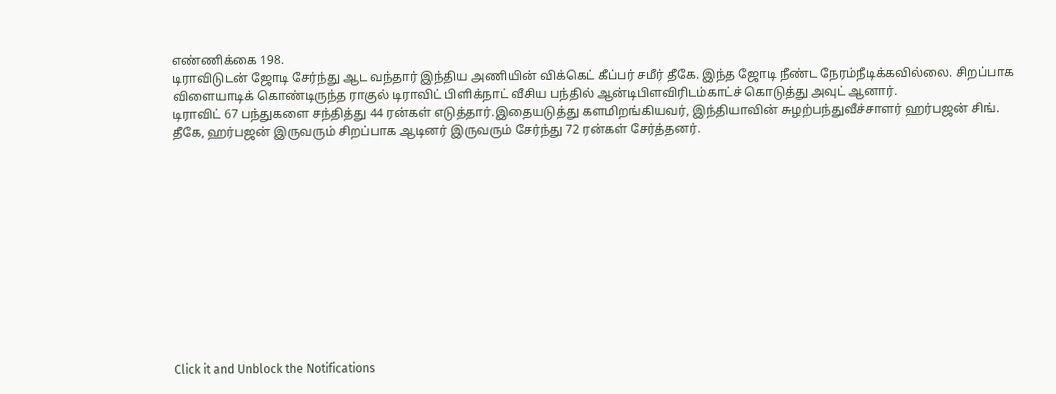எண்ணிக்கை 198.
டிராவிடுடன் ஜோடி சேர்ந்து ஆட வந்தார் இந்திய அணியின் விக்கெட் கீப்பர் சமீர் தீகே. இந்த ஜோடி நீண்ட நேரம்நீடிக்கவில்லை. சிறப்பாக விளையாடிக் கொண்டிருந்த ராகுல் டிராவிட் பிளிக்நாட் வீசிய பந்தில் ஆன்டிபிளவிரிடம்காட்ச் கொடுத்து அவுட் ஆனார்.
டிராவிட் 67 பந்துகளை சந்தித்து 44 ரன்கள் எடுத்தார்.இதையடுத்து களமிறங்கியவர், இந்தியாவின் சுழற்பந்துவீச்சாளர் ஹர்பஜன் சிங். தீகே, ஹர்பஜன் இருவரும் சிறப்பாக ஆடினர் இருவரும் சேர்ந்து 72 ரன்கள் சேர்த்தனர்.












Click it and Unblock the Notifications